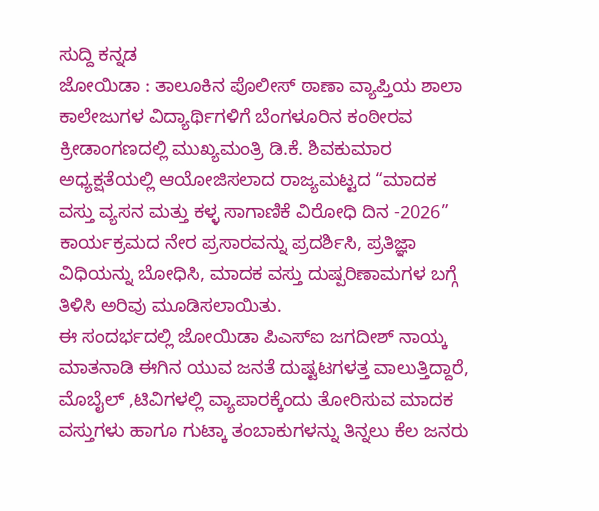ಸುದ್ದಿ ಕನ್ನಡ
ಜೋಯಿಡಾ : ತಾಲೂಕಿನ ಪೊಲೀಸ್ ಠಾಣಾ ವ್ಯಾಪ್ತಿಯ ಶಾಲಾ ಕಾಲೇಜುಗಳ ವಿದ್ಯಾರ್ಥಿಗಳಿಗೆ ಬೆಂಗಳೂರಿನ ಕಂಠೀರವ ಕ್ರೀಡಾಂಗಣದಲ್ಲಿ ಮುಖ್ಯಮಂತ್ರಿ ಡಿ.ಕೆ. ಶಿವಕುಮಾರ ಅಧ್ಯಕ್ಷತೆಯಲ್ಲಿ ಆಯೋಜಿಸಲಾದ ರಾಜ್ಯಮಟ್ಟದ “ಮಾದಕ ವಸ್ತು ವ್ಯಸನ ಮತ್ತು ಕಳ್ಳ ಸಾಗಾಣಿಕೆ ವಿರೋಧಿ ದಿನ -2026” ಕಾರ್ಯಕ್ರಮದ ನೇರ ಪ್ರಸಾರವನ್ನು ಪ್ರದರ್ಶಿಸಿ, ಪ್ರತಿಜ್ಞಾ ವಿಧಿಯನ್ನು ಬೋಧಿಸಿ, ಮಾದಕ ವಸ್ತು ದುಷ್ಪರಿಣಾಮಗಳ ಬಗ್ಗೆ ತಿಳಿಸಿ ಅರಿವು ಮೂಡಿಸಲಾಯಿತು.
ಈ ಸಂದರ್ಭದಲ್ಲಿ ಜೋಯಿಡಾ ಪಿಎಸ್ಐ ಜಗದೀಶ್ ನಾಯ್ಕ ಮಾತನಾಡಿ ಈಗಿನ ಯುವ ಜನತೆ ದುಷ್ಟಟಗಳತ್ತ ವಾಲುತ್ತಿದ್ದಾರೆ, ಮೊಬೈಲ್ ,ಟಿವಿಗಳಲ್ಲಿ ವ್ಯಾಪಾರಕ್ಕೆಂದು ತೋರಿಸುವ ಮಾದಕ ವಸ್ತುಗಳು ಹಾಗೂ ಗುಟ್ಕಾ ತಂಬಾಕುಗಳನ್ನು ತಿನ್ನಲು ಕೆಲ ಜನರು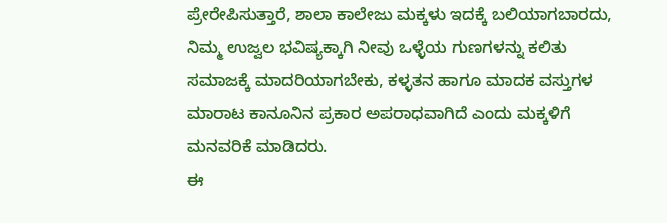ಪ್ರೇರೇಪಿಸುತ್ತಾರೆ, ಶಾಲಾ ಕಾಲೇಜು ಮಕ್ಕಳು ಇದಕ್ಕೆ ಬಲಿಯಾಗಬಾರದು, ನಿಮ್ಮ ಉಜ್ವಲ ಭವಿಷ್ಯಕ್ಕಾಗಿ ನೀವು ಒಳ್ಳೆಯ ಗುಣಗಳನ್ನು ಕಲಿತು ಸಮಾಜಕ್ಕೆ ಮಾದರಿಯಾಗಬೇಕು, ಕಳ್ಳತನ ಹಾಗೂ ಮಾದಕ ವಸ್ತುಗಳ ಮಾರಾಟ ಕಾನೂನಿನ ಪ್ರಕಾರ ಅಪರಾಧವಾಗಿದೆ ಎಂದು ಮಕ್ಕಳಿಗೆ ಮನವರಿಕೆ ಮಾಡಿದರು.
ಈ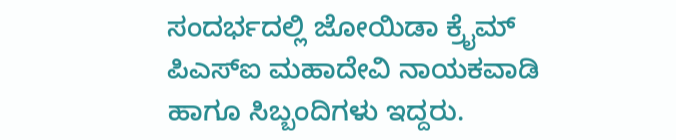ಸಂದರ್ಭದಲ್ಲಿ ಜೋಯಿಡಾ ಕ್ರೈಮ್ ಪಿಎಸ್ಐ ಮಹಾದೇವಿ ನಾಯಕವಾಡಿ ಹಾಗೂ ಸಿಬ್ಬಂದಿಗಳು ಇದ್ದರು.